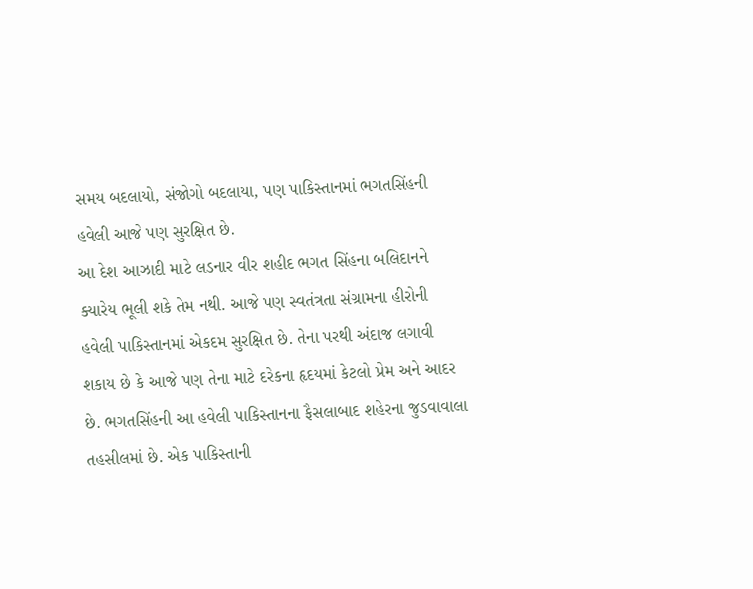સમય બદલાયો, સંજોગો બદલાયા, પણ પાકિસ્તાનમાં ભગતસિંહની હવેલી આજે પણ સુરક્ષિત છે.
આ દેશ આઝાદી માટે લડનાર વીર શહીદ ભગત સિંહના બલિદાનને ક્યારેય ભૂલી શકે તેમ નથી. આજે પણ સ્વતંત્રતા સંગ્રામના હીરોની હવેલી પાકિસ્તાનમાં એકદમ સુરક્ષિત છે. તેના પરથી અંદાજ લગાવી શકાય છે કે આજે પણ તેના માટે દરેકના હૃદયમાં કેટલો પ્રેમ અને આદર છે. ભગતસિંહની આ હવેલી પાકિસ્તાનના ફૈસલાબાદ શહેરના જુડવાવાલા તહસીલમાં છે. એક પાકિસ્તાની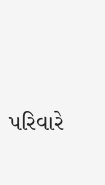પરિવારે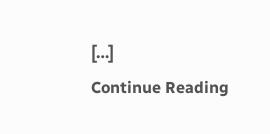[…]
Continue Reading